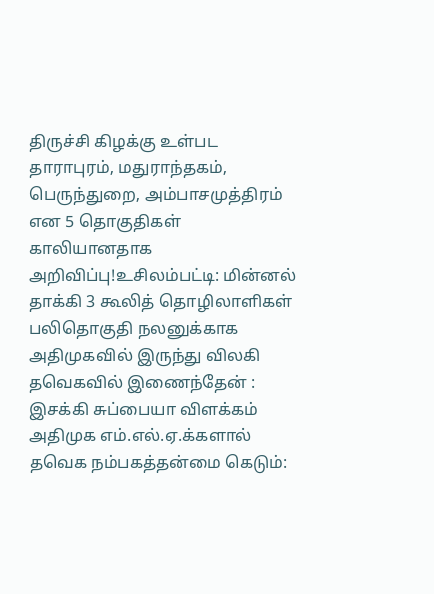திருச்சி கிழக்கு உள்பட தாராபுரம், மதுராந்தகம், பெருந்துறை, அம்பாசமுத்திரம் என 5 தொகுதிகள் காலியானதாக அறிவிப்பு!உசிலம்பட்டி: மின்னல் தாக்கி 3 கூலித் தொழிலாளிகள் பலிதொகுதி நலனுக்காக அதிமுகவில் இருந்து விலகி தவெகவில் இணைந்தேன் : இசக்கி சுப்பையா விளக்கம் அதிமுக எம்.எல்.ஏ.க்களால் தவெக நம்பகத்தன்மை கெடும்: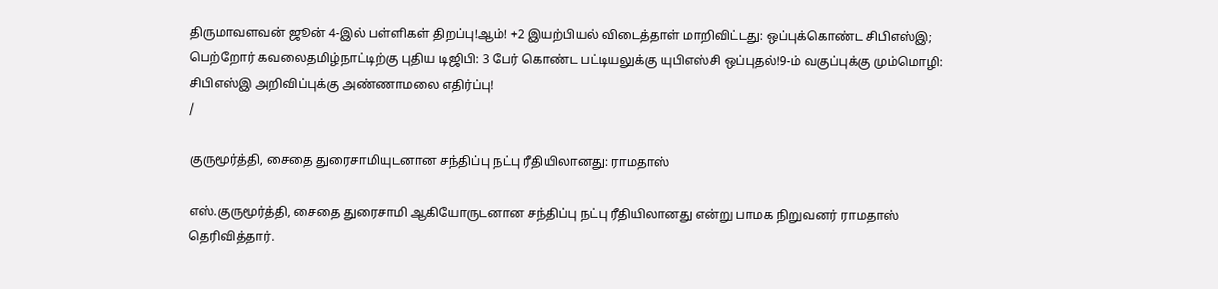திருமாவளவன் ஜூன் 4-இல் பள்ளிகள் திறப்பு!ஆம்! +2 இயற்பியல் விடைத்தாள் மாறிவிட்டது: ஒப்புக்கொண்ட சிபிஎஸ்இ; பெற்றோர் கவலைதமிழ்நாட்டிற்கு புதிய டிஜிபி: 3 பேர் கொண்ட பட்டியலுக்கு யுபிஎஸ்சி ஒப்புதல்!9-ம் வகுப்புக்கு மும்மொழி: சிபிஎஸ்இ அறிவிப்புக்கு அண்ணாமலை எதிர்ப்பு!
/

குருமூர்த்தி, சைதை துரைசாமியுடனான சந்திப்பு நட்பு ரீதியிலானது: ராமதாஸ்

எஸ்.குருமூர்த்தி, சைதை துரைசாமி ஆகியோருடனான சந்திப்பு நட்பு ரீதியிலானது என்று பாமக நிறுவனர் ராமதாஸ் தெரிவித்தார்.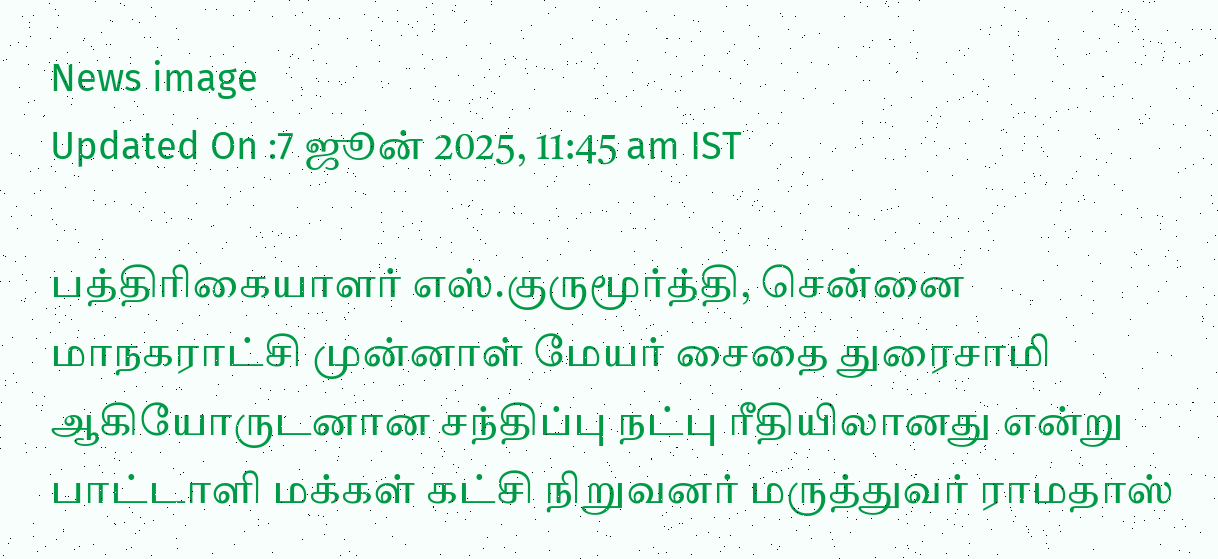News image
Updated On :7 ஜூன் 2025, 11:45 am IST

பத்திரிகையாளர் எஸ்.குருமூர்த்தி, சென்னை மாநகராட்சி முன்னாள் மேயர் சைதை துரைசாமி ஆகியோருடனான சந்திப்பு நட்பு ரீதியிலானது என்று பாட்டாளி மக்கள் கட்சி நிறுவனர் மருத்துவர் ராமதாஸ்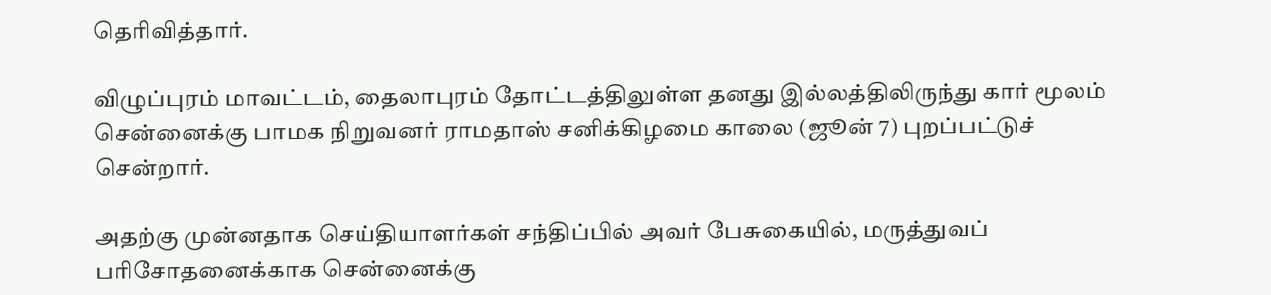தெரிவித்தார்.

விழுப்புரம் மாவட்டம், தைலாபுரம் தோட்டத்திலுள்ள தனது இல்லத்திலிருந்து கார் மூலம் சென்னைக்கு பாமக நிறுவனர் ராமதாஸ் சனிக்கிழமை காலை (ஜூன் 7) புறப்பட்டுச் சென்றார்.

அதற்கு முன்னதாக செய்தியாளர்கள் சந்திப்பில் அவர் பேசுகையில், மருத்துவப் பரிசோதனைக்காக சென்னைக்கு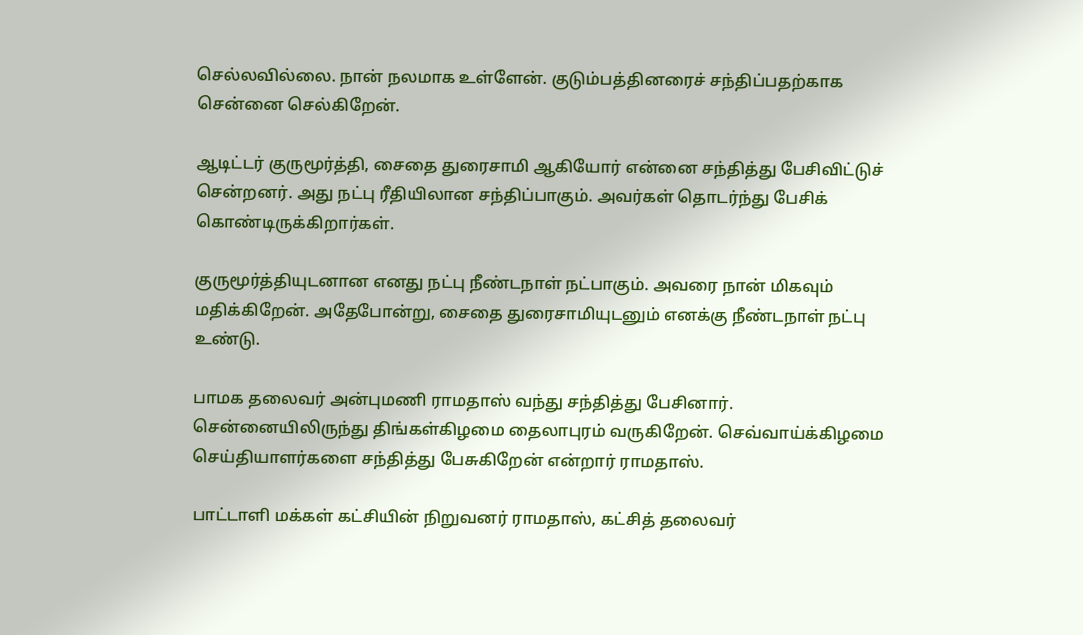செல்லவில்லை. நான் நலமாக உள்ளேன். குடும்பத்தினரைச் சந்திப்பதற்காக சென்னை செல்கிறேன்.

ஆடிட்டர் குருமூர்த்தி, சைதை துரைசாமி ஆகியோர் என்னை சந்தித்து பேசிவிட்டுச் சென்றனர். அது நட்பு ரீதியிலான சந்திப்பாகும். அவர்கள் தொடர்ந்து பேசிக் கொண்டிருக்கிறார்கள்.

குருமூர்த்தியுடனான எனது நட்பு நீண்டநாள் நட்பாகும். அவரை நான் மிகவும் மதிக்கிறேன். அதேபோன்று, சைதை துரைசாமியுடனும் எனக்கு நீண்டநாள் நட்பு உண்டு.

பாமக தலைவர் அன்புமணி ராமதாஸ் வந்து சந்தித்து பேசினார். சென்னையிலிருந்து திங்கள்கிழமை தைலாபுரம் வருகிறேன். செவ்வாய்க்கிழமை செய்தியாளர்களை சந்தித்து பேசுகிறேன் என்றார் ராமதாஸ்.

பாட்டாளி மக்கள் கட்சியின் நிறுவனர் ராமதாஸ், கட்சித் தலைவர்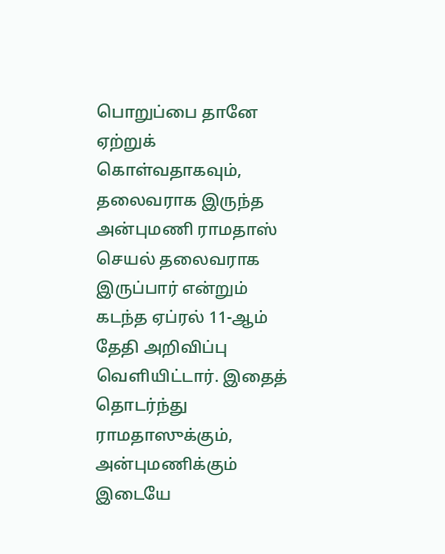பொறுப்பை தானே ஏற்றுக் கொள்வதாகவும், தலைவராக இருந்த அன்புமணி ராமதாஸ் செயல் தலைவராக இருப்பார் என்றும் கடந்த ஏப்ரல் 11-ஆம் தேதி அறிவிப்பு வெளியிட்டார். இதைத் தொடர்ந்து ராமதாஸுக்கும், அன்புமணிக்கும் இடையே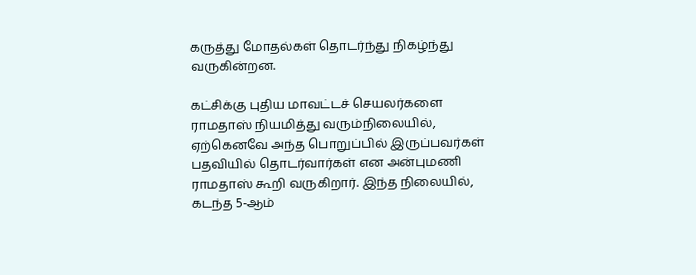கருத்து மோதல்கள் தொடர்ந்து நிகழ்ந்து வருகின்றன.

கட்சிக்கு புதிய மாவட்டச் செயலர்களை ராமதாஸ் நியமித்து வரும்நிலையில், ஏற்கெனவே அந்த பொறுப்பில் இருப்பவர்கள் பதவியில் தொடர்வார்கள் என அன்புமணி ராமதாஸ் கூறி வருகிறார். இந்த நிலையில், கடந்த 5-ஆம்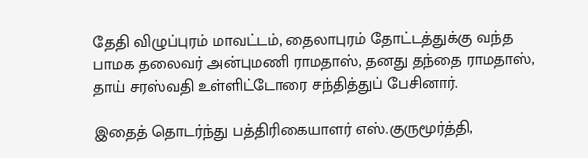தேதி விழுப்புரம் மாவட்டம், தைலாபுரம் தோட்டத்துக்கு வந்த பாமக தலைவர் அன்புமணி ராமதாஸ், தனது தந்தை ராமதாஸ், தாய் சரஸ்வதி உள்ளிட்டோரை சந்தித்துப் பேசினார்.

இதைத் தொடர்ந்து பத்திரிகையாளர் எஸ்.குருமூர்த்தி,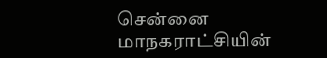சென்னை மாநகராட்சியின்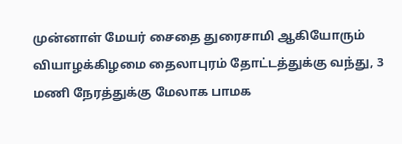முன்னாள் மேயர் சைதை துரைசாமி ஆகியோரும் வியாழக்கிழமை தைலாபுரம் தோட்டத்துக்கு வந்து, 3 மணி நேரத்துக்கு மேலாக பாமக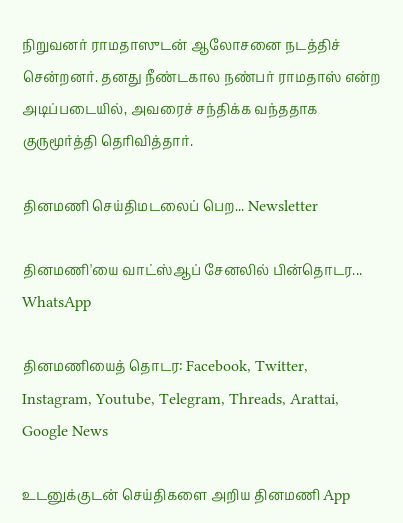நிறுவனர் ராமதாஸுடன் ஆலோசனை நடத்திச் சென்றனர். தனது நீண்டகால நண்பர் ராமதாஸ் என்ற அடிப்படையில், அவரைச் சந்திக்க வந்ததாக குருமூர்த்தி தெரிவித்தார்.

தினமணி செய்திமடலைப் பெற... Newsletter

தினமணி'யை வாட்ஸ்ஆப் சேனலில் பின்தொடர... WhatsApp

தினமணியைத் தொடர: Facebook, Twitter, Instagram, Youtube, Telegram, Threads, Arattai, Google News

உடனுக்குடன் செய்திகளை அறிய தினமணி App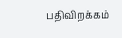பதிவிறக்கம்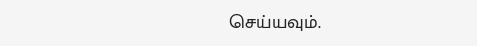செய்யவும்.